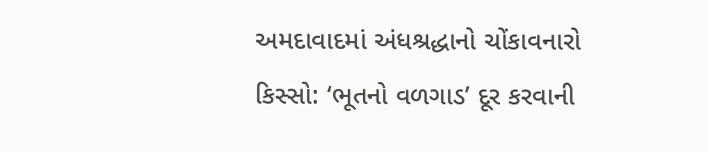અમદાવાદમાં અંધશ્રદ્ધાનો ચોંકાવનારો કિસ્સો: ‘ભૂતનો વળગાડ’ દૂર કરવાની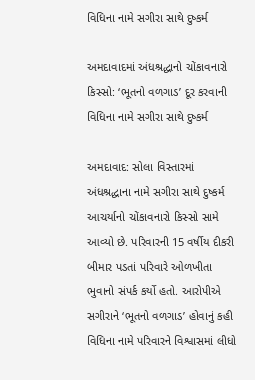વિધિના નામે સગીરા સાથે દુષ્કર્મ

અમદાવાદમાં અંધશ્રદ્ધાનો ચોંકાવનારો કિસ્સો: ‘ભૂતનો વળગાડ’ દૂર કરવાની વિધિના નામે સગીરા સાથે દુષ્કર્મ

અમદાવાદ: સોલા વિસ્તારમાં અંધશ્રદ્ધાના નામે સગીરા સાથે દુષ્કર્મ આચર્યાનો ચોંકાવનારો કિસ્સો સામે આવ્યો છે. પરિવારની 15 વર્ષીય દીકરી બીમાર પડતાં પરિવારે ઓળખીતા ભુવાનો સંપર્ક કર્યો હતો. આરોપીએ સગીરાને ‘ભૂતનો વળગાડ’ હોવાનું કહી વિધિના નામે પરિવારને વિશ્વાસમાં લીધો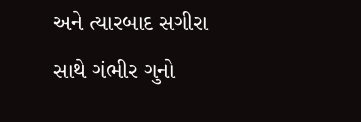અને ત્યારબાદ સગીરા સાથે ગંભીર ગુનો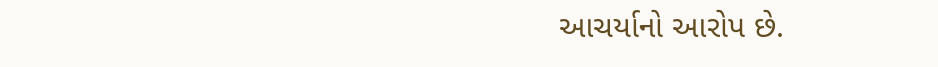આચર્યાનો આરોપ છે.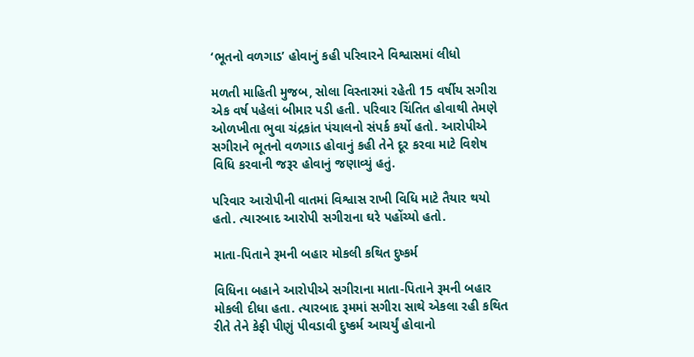‘ભૂતનો વળગાડ’ હોવાનું કહી પરિવારને વિશ્વાસમાં લીધો

મળતી માહિતી મુજબ, સોલા વિસ્તારમાં રહેતી 15 વર્ષીય સગીરા એક વર્ષ પહેલાં બીમાર પડી હતી. પરિવાર ચિંતિત હોવાથી તેમણે ઓળખીતા ભુવા ચંદ્રકાંત પંચાલનો સંપર્ક કર્યો હતો. આરોપીએ સગીરાને ભૂતનો વળગાડ હોવાનું કહી તેને દૂર કરવા માટે વિશેષ વિધિ કરવાની જરૂર હોવાનું જણાવ્યું હતું.

પરિવાર આરોપીની વાતમાં વિશ્વાસ રાખી વિધિ માટે તૈયાર થયો હતો. ત્યારબાદ આરોપી સગીરાના ઘરે પહોંચ્યો હતો.

માતા-પિતાને રૂમની બહાર મોકલી કથિત દુષ્કર્મ

વિધિના બહાને આરોપીએ સગીરાના માતા-પિતાને રૂમની બહાર મોકલી દીધા હતા. ત્યારબાદ રૂમમાં સગીરા સાથે એકલા રહી કથિત રીતે તેને કેફી પીણું પીવડાવી દુષ્કર્મ આચર્યું હોવાનો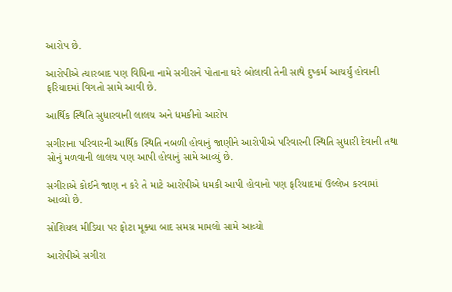આરોપ છે.

આરોપીએ ત્યારબાદ પણ વિધિના નામે સગીરાને પોતાના ઘરે બોલાવી તેની સાથે દુષ્કર્મ આચર્યું હોવાની ફરિયાદમાં વિગતો સામે આવી છે.

આર્થિક સ્થિતિ સુધારવાની લાલચ અને ધમકીનો આરોપ

સગીરાના પરિવારની આર્થિક સ્થિતિ નબળી હોવાનું જાણીને આરોપીએ પરિવારની સ્થિતિ સુધારી દેવાની તથા સોનું મળવાની લાલચ પણ આપી હોવાનું સામે આવ્યું છે.

સગીરાએ કોઈને જાણ ન કરે તે માટે આરોપીએ ધમકી આપી હોવાનો પણ ફરિયાદમાં ઉલ્લેખ કરવામાં આવ્યો છે.

સોશિયલ મીડિયા પર ફોટા મૂક્યા બાદ સમગ્ર મામલો સામે આવ્યો

આરોપીએ સગીરા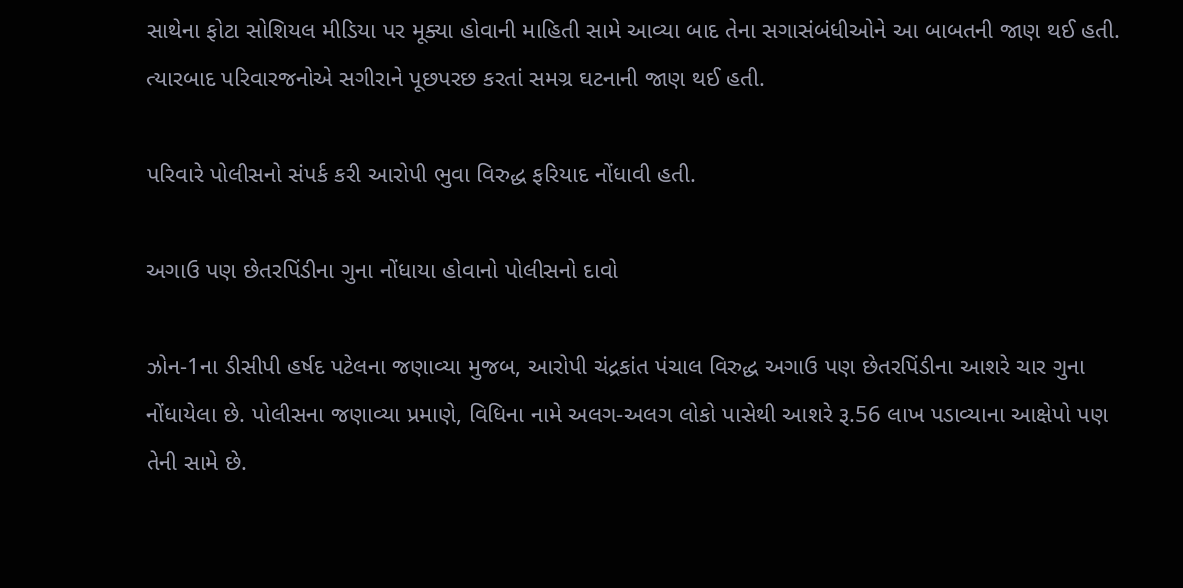સાથેના ફોટા સોશિયલ મીડિયા પર મૂક્યા હોવાની માહિતી સામે આવ્યા બાદ તેના સગાસંબંધીઓને આ બાબતની જાણ થઈ હતી. ત્યારબાદ પરિવારજનોએ સગીરાને પૂછપરછ કરતાં સમગ્ર ઘટનાની જાણ થઈ હતી.

પરિવારે પોલીસનો સંપર્ક કરી આરોપી ભુવા વિરુદ્ધ ફરિયાદ નોંધાવી હતી.

અગાઉ પણ છેતરપિંડીના ગુના નોંધાયા હોવાનો પોલીસનો દાવો

ઝોન-1ના ડીસીપી હર્ષદ પટેલના જણાવ્યા મુજબ, આરોપી ચંદ્રકાંત પંચાલ વિરુદ્ધ અગાઉ પણ છેતરપિંડીના આશરે ચાર ગુના નોંધાયેલા છે. પોલીસના જણાવ્યા પ્રમાણે, વિધિના નામે અલગ-અલગ લોકો પાસેથી આશરે રૂ.56 લાખ પડાવ્યાના આક્ષેપો પણ તેની સામે છે.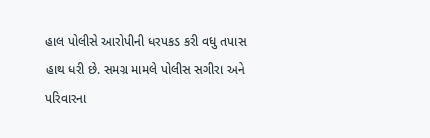હાલ પોલીસે આરોપીની ધરપકડ કરી વધુ તપાસ હાથ ધરી છે. સમગ્ર મામલે પોલીસ સગીરા અને પરિવારના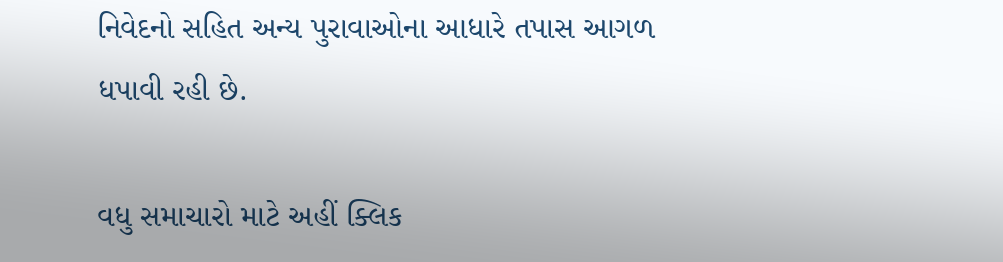નિવેદનો સહિત અન્ય પુરાવાઓના આધારે તપાસ આગળ ધપાવી રહી છે.

વધુ સમાચારો માટે અહીં ક્લિક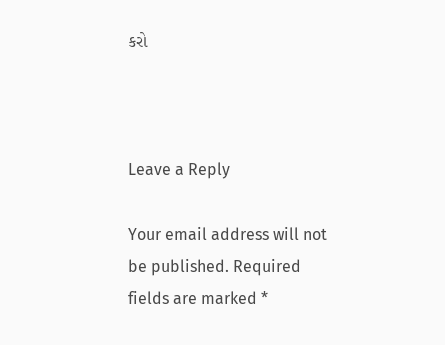કરો



Leave a Reply

Your email address will not be published. Required fields are marked *